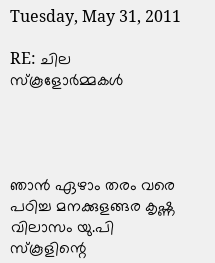Tuesday, May 31, 2011

RE: ചില സ്കൂളോര്‍മ്മകള്‍




ഞാന്‍ ഏഴാം തരം വരെ പഠിച്ച മനക്കുളങ്ങര കൃഷ്ണ വിലാസം യു.പി സ്കൂളിന്റെ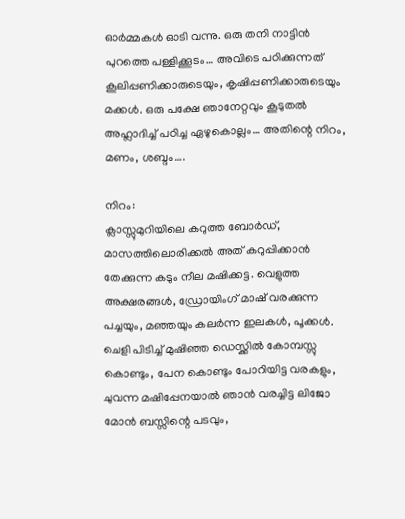ഓര്‍മ്മകള്‍ ഓടി വന്നു. ഒരു തനി നാട്ടിന്‍ പുറത്തെ പള്ളിക്കൂടം… അവിടെ പഠിക്കുന്നത്‌ കൂലിപ്പണിക്കാരുടെയും, കൃഷിപ്പണിക്കാരുടെയും മക്കള്‍. ഒരു പക്ഷേ ഞാനേറ്റവും കൂടുതല്‍ അഹ്ലാദിച്ച്‌ പഠിച്ച ഏഴുകൊല്ലം… അതിന്റെ നിറം, മണം, ശബ്ദം….

നിറം:
ക്ലാസ്സുമുറിയിലെ കറുത്ത ബോര്‍ഡ്‌, മാസത്തിലൊരിക്കല്‍ അത്‌ കറുപ്പിക്കാന്‍ തേക്കുന്ന കടും നീല മഷിക്കട്ട. വെളുത്ത അക്ഷരങ്ങള്‍, ഡ്രോയിംഗ്‌ മാഷ്‌ വരക്കുന്ന പച്ചയും, മഞ്ഞയും കലര്‍ന്ന ഇലകള്‍, പൂക്കള്‍.
ചെളി പിടിച്ച്‌ മുഷിഞ്ഞ ഡെസ്ക്കില്‍ കോമ്പസ്സു കൊണ്ടും, പേന കൊണ്ടും പോറിയിട്ട വരകളും, ചുവന്ന മഷിപ്പേനയാല്‍ ഞാന്‍ വരച്ചിട്ട ലിജോ മോന്‍ ബസ്സിന്റെ പടവും,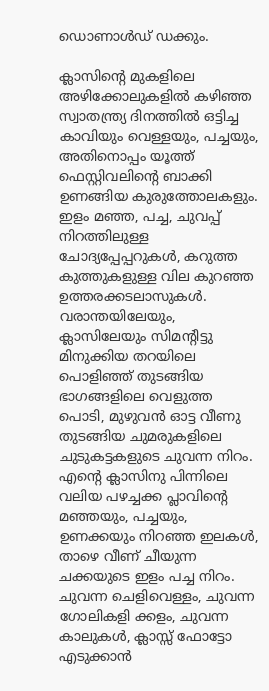ഡൊണാള്‍ഡ്‌ ഡക്കും.

ക്ലാസിന്റെ മുകളിലെ അഴിക്കോലുകളില്‍ കഴിഞ്ഞ സ്വാതന്ത്ര്യ ദിനത്തില്‍ ഒട്ടിച്ച കാവിയും വെള്ളയും, പച്ചയും, അതിനൊപ്പം യൂത്ത്‌ ഫെസ്റ്റിവലിന്റെ ബാക്കി ഉണങ്ങിയ കുരുത്തോലകളും.
ഇളം മഞ്ഞ, പച്ച, ചുവപ്പ്‌ നിറത്തിലുള്ള ചോദ്യപ്പേപ്പറുകള്‍, കറുത്ത കുത്തുകളുള്ള വില കുറഞ്ഞ ഉത്തരക്കടലാസുകള്‍.
വരാന്തയിലേയും, ക്ലാസിലേയും സിമന്റിട്ടു മിനുക്കിയ തറയിലെ പൊളിഞ്ഞ്‌ തുടങ്ങിയ ഭാഗങ്ങളിലെ വെളുത്ത പൊടി, മുഴുവന്‍ ഓട്ട വീണു തുടങ്ങിയ ചുമരുകളിലെ ചുടുകട്ടകളുടെ ചുവന്ന നിറം.
എന്റെ ക്ലാസിനു പിന്നിലെ വലിയ പഴച്ചക്ക പ്ലാവിന്റെ മഞ്ഞയും, പച്ചയും, ഉണക്കയും നിറഞ്ഞ ഇലകള്‍, താഴെ വീണ്‌ ചീയുന്ന ചക്കയുടെ ഇളം പച്ച നിറം.
ചുവന്ന ചെളിവെള്ളം, ചുവന്ന ഗോലികളി ക്കളം, ചുവന്ന കാലുകള്‍, ക്ലാസ്സ്‌ ഫോട്ടോ എടുക്കാന്‍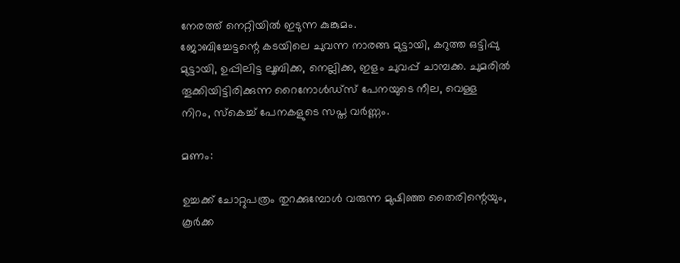നേരത്ത്‌ നെറ്റിയില്‍ ഇടുന്ന കുങ്കുമം.
ജോബിച്ചേട്ടന്റെ കടയിലെ ചുവന്ന നാരങ്ങ മുട്ടായി, കറുത്ത ഒട്ടിപ്പു മുട്ടായി, ഉപ്പിലിട്ട ലൂബിക്ക, നെല്ലിക്ക, ഇളം ചുവപ്പ്‌ ചാമ്പക്ക. ചുമരില്‍ തൂക്കിയിട്ടിരിക്കുന്ന റൈനോള്‍ഡ്സ്‌ പേനയുടെ നീല, വെള്ള നിറം, സ്കെച്ച്‌ പേനകളുടെ സപ്ത വര്‍ണ്ണം.

മണം:

ഉച്ചക്ക്‌ ചോറ്റുപത്രം തുറക്കുമ്പോള്‍ വരുന്ന മുഷിഞ്ഞ തൈരിന്റെയും, കൂര്‍ക്ക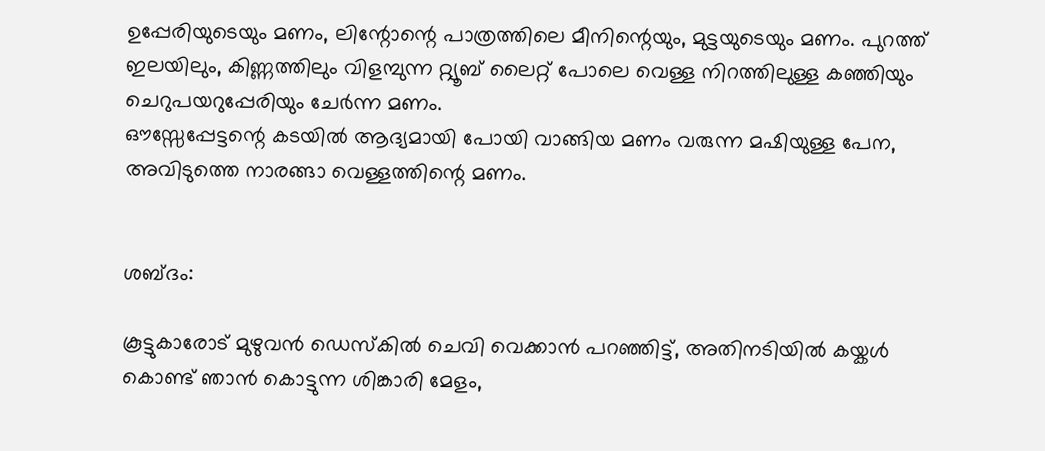ഉപ്പേരിയുടെയും മണം, ലിന്റോന്റെ പാത്രത്തിലെ മീനിന്റെയും, മുട്ടയുടെയും മണം. പുറത്ത്‌ ഇലയിലും, കിണ്ണത്തിലും വിളമ്പുന്ന റ്റ്യൂബ്‌ ലൈറ്റ്‌ പോലെ വെള്ള നിറത്തിലുള്ള കഞ്ഞിയും ചെറുപയറുപ്പേരിയും ചേര്‍ന്ന മണം.
ഔസ്സേപ്പേട്ടന്റെ കടയില്‍ ആദ്യമായി പോയി വാങ്ങിയ മണം വരുന്ന മഷിയുള്ള പേന, അവിടുത്തെ നാരങ്ങാ വെള്ളത്തിന്റെ മണം.


ശബ്ദം:

കൂട്ടുകാരോട്‌ മുഴുവന്‍ ഡെസ്കില്‍ ചെവി വെക്കാന്‍ പറഞ്ഞിട്ട്‌, അതിനടിയില്‍ കയ്കള്‍ കൊണ്ട്‌ ഞാന്‍ കൊട്ടുന്ന ശിങ്കാരി മേളം,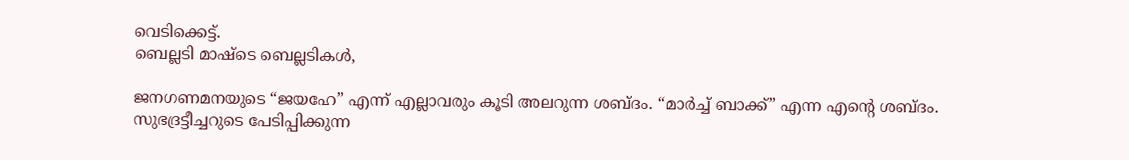വെടിക്കെട്ട്‌.
ബെല്ലടി മാഷ്ടെ ബെല്ലടികള്‍,

ജനഗണമനയുടെ “ജയഹേ” എന്ന് എല്ലാവരും കൂടി അലറുന്ന ശബ്ദം. “മാര്‍ച്ച്‌ ബാക്ക്‌” എന്ന എന്റെ ശബ്ദം.
സുഭദ്രട്ടീച്ചറുടെ പേടിപ്പിക്കുന്ന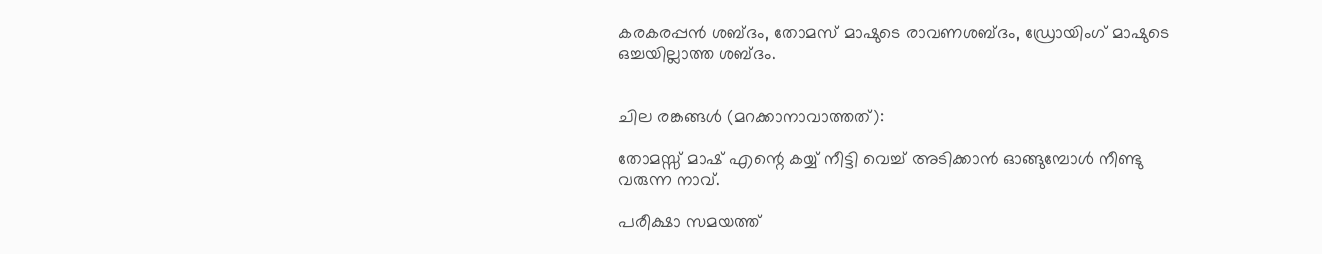കരകരപ്പന്‍ ശബ്ദം, തോമസ്‌ മാഷുടെ രാവണശബ്ദം, ഡ്രോയിംഗ്‌ മാഷുടെ ഒച്ചയില്ലാത്ത ശബ്ദം.


ചില രങ്കങ്ങള്‍ (മറക്കാനാവാത്തത്‌):

തോമസ്സ്‌ മാഷ്‌ എന്റെ കയ്യ്‌ നീട്ടി വെച്ച്‌ അടിക്കാന്‍ ഓങ്ങുമ്പോള്‍ നീണ്ടു വരുന്ന നാവ്‌.

പരീക്ഷാ സമയത്ത്‌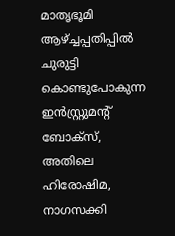മാതൃഭൂമി ആഴ്ച്ചപ്പതിപ്പില്‍ ചുരുട്ടി കൊണ്ടുപോകുന്ന ഇന്‍സ്റ്റ്രുമന്റ്‌ ബോക്സ്‌, അതിലെ ഹിരോഷിമ, നാഗസക്കി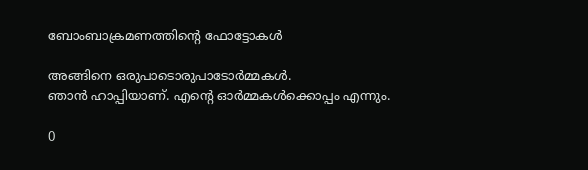ബോംബാക്രമണത്തിന്റെ ഫോട്ടോകള്‍

അങ്ങിനെ ഒരുപാടൊരുപാടോര്‍മ്മകള്‍.
ഞാന്‍ ഹാപ്പിയാണ്‌. എന്റെ ഓര്‍മ്മകള്‍ക്കൊപ്പം എന്നും.

0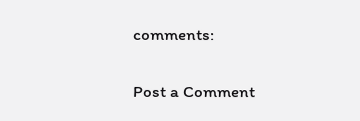comments:

Post a Comment